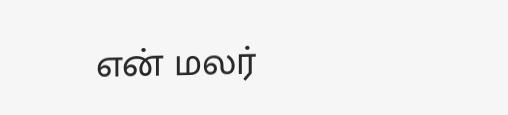என் மலர்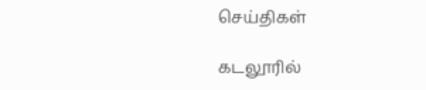செய்திகள்

கடலூரில்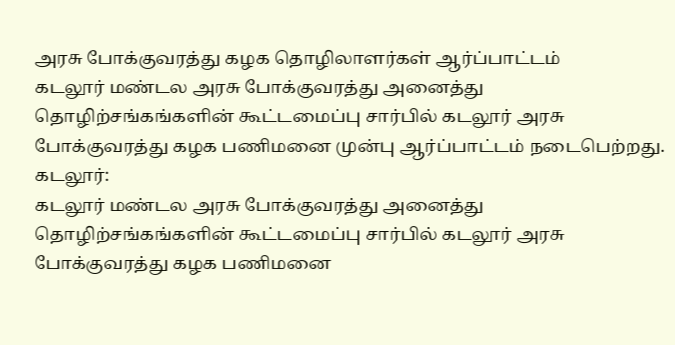அரசு போக்குவரத்து கழக தொழிலாளர்கள் ஆர்ப்பாட்டம்
கடலூர் மண்டல அரசு போக்குவரத்து அனைத்து தொழிற்சங்கங்களின் கூட்டமைப்பு சார்பில் கடலூர் அரசு போக்குவரத்து கழக பணிமனை முன்பு ஆர்ப்பாட்டம் நடைபெற்றது.
கடலூர்:
கடலூர் மண்டல அரசு போக்குவரத்து அனைத்து தொழிற்சங்கங்களின் கூட்டமைப்பு சார்பில் கடலூர் அரசு போக்குவரத்து கழக பணிமனை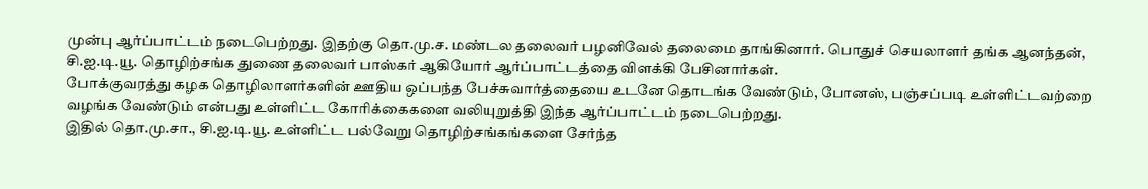முன்பு ஆர்ப்பாட்டம் நடைபெற்றது. இதற்கு தொ.மு.ச. மண்டல தலைவர் பழனிவேல் தலைமை தாங்கினார். பொதுச் செயலாளர் தங்க ஆனந்தன், சி.ஐ.டி.யூ. தொழிற்சங்க துணை தலைவர் பாஸ்கர் ஆகியோர் ஆர்ப்பாட்டத்தை விளக்கி பேசினார்கள்.
போக்குவரத்து கழக தொழிலாளர்களின் ஊதிய ஒப்பந்த பேச்சுவார்த்தையை உடனே தொடங்க வேண்டும், போனஸ், பஞ்சப்படி உள்ளிட்டவற்றை வழங்க வேண்டும் என்பது உள்ளிட்ட கோரிக்கைகளை வலியுறுத்தி இந்த ஆர்ப்பாட்டம் நடைபெற்றது.
இதில் தொ.மு.சா., சி.ஐ.டி.யூ. உள்ளிட்ட பல்வேறு தொழிற்சங்கங்களை சேர்ந்த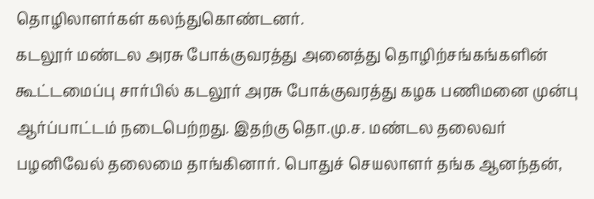தொழிலாளர்கள் கலந்துகொண்டனர்.
கடலூர் மண்டல அரசு போக்குவரத்து அனைத்து தொழிற்சங்கங்களின் கூட்டமைப்பு சார்பில் கடலூர் அரசு போக்குவரத்து கழக பணிமனை முன்பு ஆர்ப்பாட்டம் நடைபெற்றது. இதற்கு தொ.மு.ச. மண்டல தலைவர் பழனிவேல் தலைமை தாங்கினார். பொதுச் செயலாளர் தங்க ஆனந்தன்,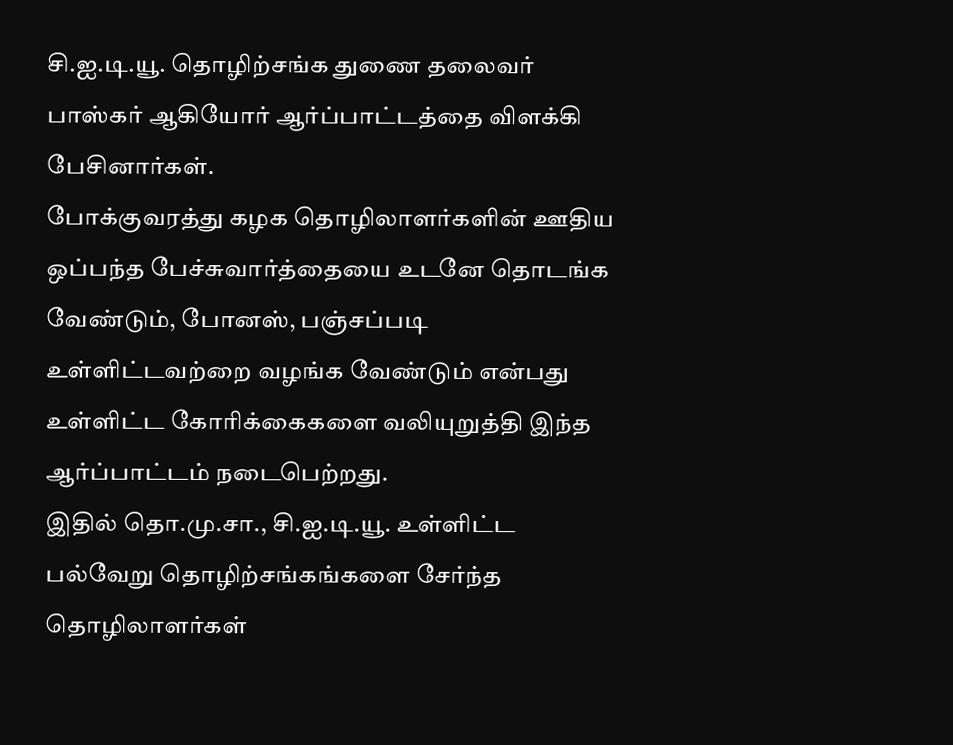சி.ஐ.டி.யூ. தொழிற்சங்க துணை தலைவர் பாஸ்கர் ஆகியோர் ஆர்ப்பாட்டத்தை விளக்கி பேசினார்கள்.
போக்குவரத்து கழக தொழிலாளர்களின் ஊதிய ஒப்பந்த பேச்சுவார்த்தையை உடனே தொடங்க வேண்டும், போனஸ், பஞ்சப்படி உள்ளிட்டவற்றை வழங்க வேண்டும் என்பது உள்ளிட்ட கோரிக்கைகளை வலியுறுத்தி இந்த ஆர்ப்பாட்டம் நடைபெற்றது.
இதில் தொ.மு.சா., சி.ஐ.டி.யூ. உள்ளிட்ட பல்வேறு தொழிற்சங்கங்களை சேர்ந்த தொழிலாளர்கள்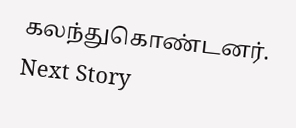கலந்துகொண்டனர்.
Next Story